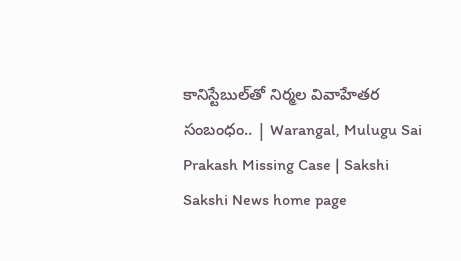కానిస్టేబుల్‌తో నిర్మల వివాహేతర సంబంధం.. | Warangal, Mulugu Sai Prakash Missing Case | Sakshi
Sakshi News home page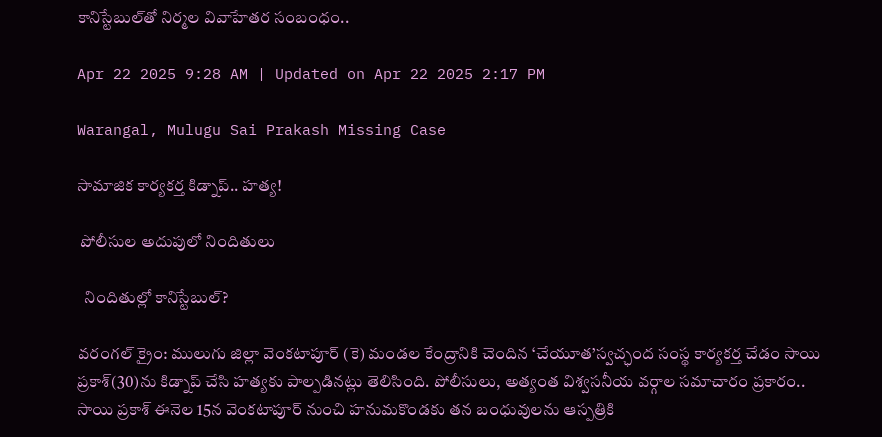కానిస్టేబుల్‌తో నిర్మల వివాహేతర సంబంధం..

Apr 22 2025 9:28 AM | Updated on Apr 22 2025 2:17 PM

Warangal, Mulugu Sai Prakash Missing Case

సామాజిక కార్యకర్త కిడ్నాప్‌.. హత్య!

 పోలీసుల అదుపులో నిందితులు

  నిందితుల్లో కానిస్టేబుల్‌?

వరంగల్‌ క్రైం: ములుగు జిల్లా వెంకటాపూర్‌ (కె) మండల కేంద్రానికి చెందిన ‘చేయూత’స్వచ్ఛంద సంస్థ కార్యకర్త చేడం సాయి ప్రకాశ్‌(30)ను కిడ్నాప్‌ చేసి హత్యకు పాల్పడినట్లు తెలిసింది. పోలీసులు, అత్యంత విశ్వసనీయ వర్గాల సమాచారం ప్రకారం.. సాయి ప్రకాశ్‌ ఈనెల 15న వెంకటాపూర్‌ నుంచి హనుమకొండకు తన బంధువులను ఆస్పత్రికి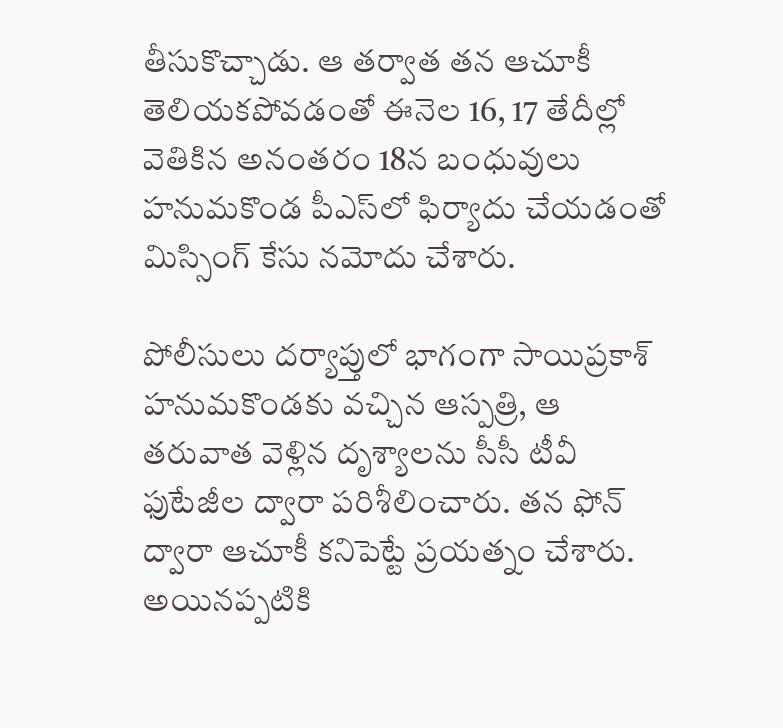తీసుకొచ్చాడు. ఆ తర్వాత తన ఆచూకీ తెలియకపోవడంతో ఈనెల 16, 17 తేదీల్లో వెతికిన అనంతరం 18న బంధువులు హనుమకొండ పీఎస్‌లో ఫిర్యాదు చేయడంతో మిస్సింగ్‌ కేసు నమోదు చేశారు.

పోలీసులు దర్యాప్తులో భాగంగా సాయిప్రకాశ్‌ హనుమకొండకు వచ్చిన ఆస్పత్రి, ఆ తరువాత వెళ్లిన దృశ్యాలను సీసీ టీవీ ఫుటేజీల ద్వారా పరిశీలించారు. తన ఫోన్‌ ద్వారా ఆచూకీ కనిపెట్టే ప్రయత్నం చేశారు. అయినప్పటికి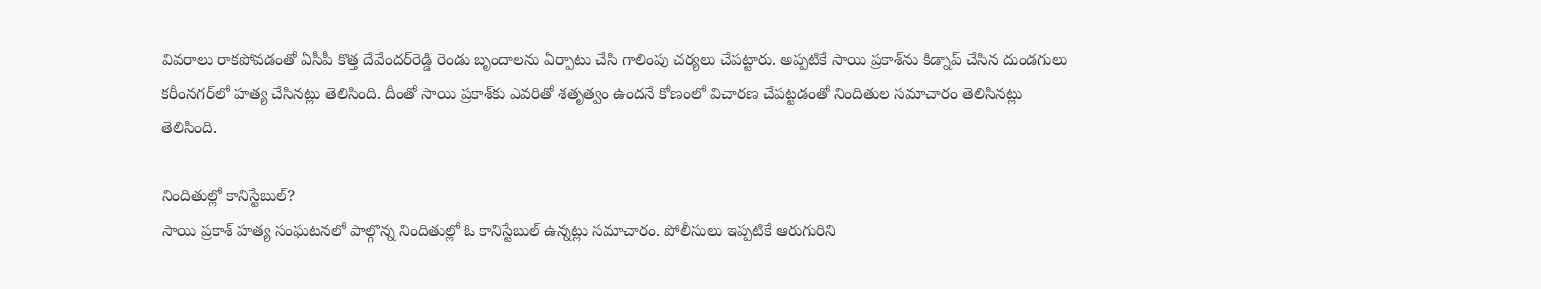వివరాలు రాకపోవడంతో ఏసీపీ కొత్త దేవేందర్‌రెడ్డి రెండు బృందాలను ఏర్పాటు చేసి గాలింపు చర్యలు చేపట్టారు. అప్పటికే సాయి ప్రకాశ్‌ను కిడ్నాప్‌ చేసిన దుండగులు కరీంనగర్‌లో హత్య చేసినట్లు తెలిసింది. దీంతో సాయి ప్రకాశ్‌కు ఎవరితో శతృత్వం ఉందనే కోణంలో విచారణ చేపట్టడంతో నిందితుల సమాచారం తెలిసినట్లు తెలిసింది.

నిందితుల్లో కానిస్టేబుల్‌?
సాయి ప్రకాశ్‌ హత్య సంఘటనలో పాల్గొన్న నిందితుల్లో ఓ కానిస్టేబుల్‌ ఉన్నట్లు సమాచారం. పోలీసులు ఇప్పటికే ఆరుగురిని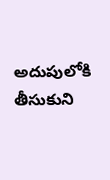అదుపులోకి తీసుకుని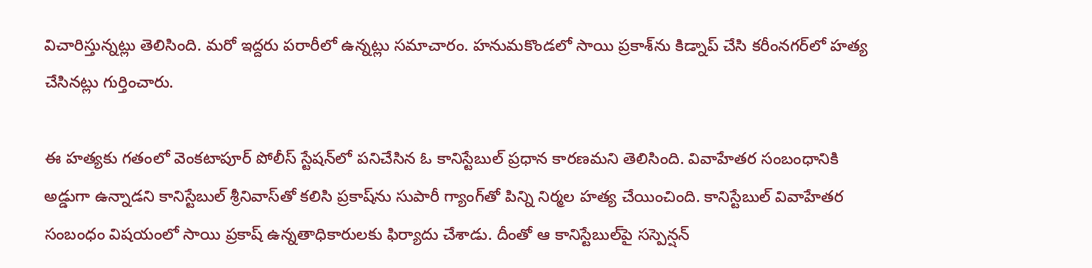విచారిస్తున్నట్లు తెలిసింది. మరో ఇద్దరు పరారీలో ఉన్నట్లు సమాచారం. హనుమకొండలో సాయి ప్రకాశ్‌ను కిడ్నాప్‌ చేసి కరీంనగర్‌లో హత్య చేసినట్లు గుర్తించారు.

ఈ హత్యకు గతంలో వెంకటాపూర్‌ పోలీస్‌ స్టేషన్‌లో పనిచేసిన ఓ కానిస్టేబుల్‌ ప్రధాన కారణమని తెలిసింది. వివాహేతర సంబంధానికి అడ్డుగా ఉన్నాడని కానిస్టేబుల్‌ శ్రీనివాస్‌తో కలిసి ప్రకాష్‌ను సుపారీ గ్యాంగ్‌తో పిన్ని నిర్మల హత్య చేయించింది. కానిస్టేబుల్‌ వివాహేతర సంబంధం విషయంలో సాయి ప్రకాష్‌ ఉన్నతాధికారులకు ఫిర్యాదు చేశాడు. దీంతో ఆ కానిస్టేబుల్‌పై సస్పెన్షన్‌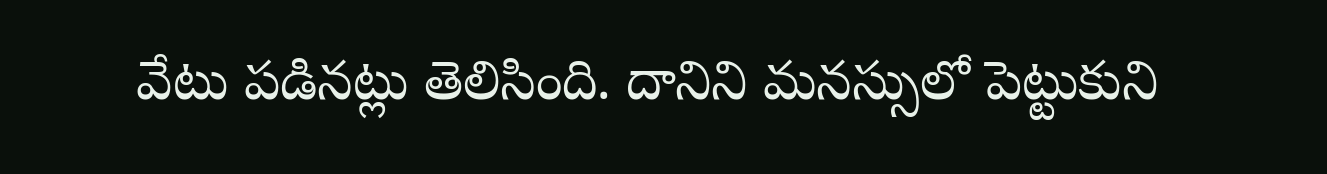వేటు పడినట్లు తెలిసింది. దానిని మనస్సులో పెట్టుకుని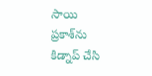సాయి ప్రకాశ్‌ను కిడ్నాప్‌ చేసి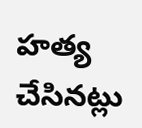హత్య చేసినట్లు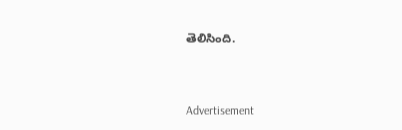తెలిసింది.



Advertisement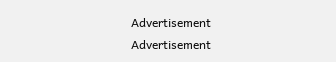Advertisement
Advertisement